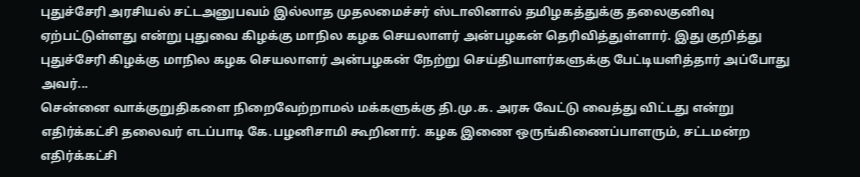புதுச்சேரி அரசியல் சட்டஅனுபவம் இல்லாத முதலமைச்சர் ஸ்டாலினால் தமிழகத்துக்கு தலைகுனிவு ஏற்பட்டுள்ளது என்று புதுவை கிழக்கு மாநில கழக செயலாளர் அன்பழகன் தெரிவித்துள்ளார். இது குறித்து புதுச்சேரி கிழக்கு மாநில கழக செயலாளர் அன்பழகன் நேற்று செய்தியாளர்களுக்கு பேட்டியளித்தார் அப்போது அவர்...
சென்னை வாக்குறுதிகளை நிறைவேற்றாமல் மக்களுக்கு தி.மு.க. அரசு வேட்டு வைத்து விட்டது என்று எதிர்க்கட்சி தலைவர் எடப்பாடி கே.பழனிசாமி கூறினார். கழக இணை ஒருங்கிணைப்பாளரும், சட்டமன்ற எதிர்க்கட்சி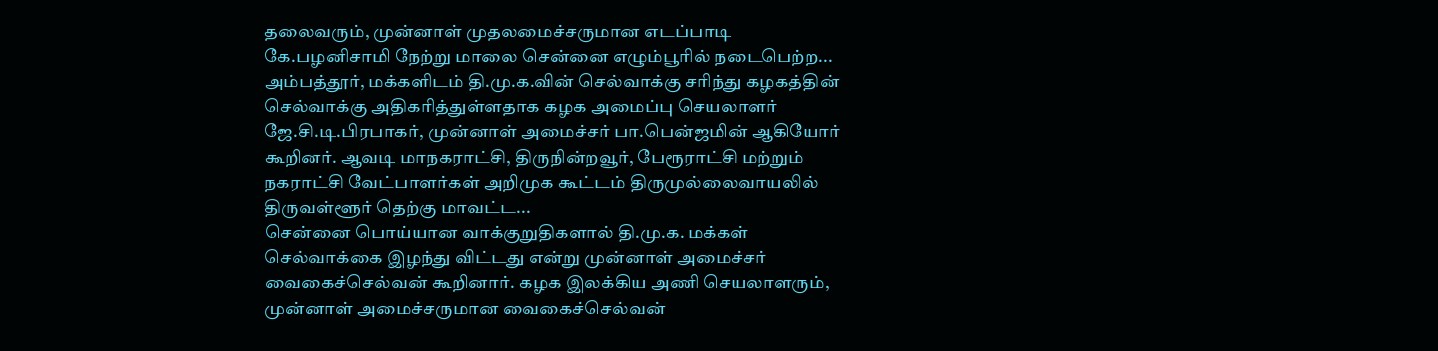தலைவரும், முன்னாள் முதலமைச்சருமான எடப்பாடி கே.பழனிசாமி நேற்று மாலை சென்னை எழும்பூரில் நடைபெற்ற...
அம்பத்தூர், மக்களிடம் தி.மு.க.வின் செல்வாக்கு சரிந்து கழகத்தின் செல்வாக்கு அதிகரித்துள்ளதாக கழக அமைப்பு செயலாளர் ஜே.சி.டி.பிரபாகர், முன்னாள் அமைச்சர் பா.பென்ஜமின் ஆகியோர் கூறினர். ஆவடி மாநகராட்சி, திருநின்றவூர், பேரூராட்சி மற்றும் நகராட்சி வேட்பாளர்கள் அறிமுக கூட்டம் திருமுல்லைவாயலில் திருவள்ளூர் தெற்கு மாவட்ட...
சென்னை பொய்யான வாக்குறுதிகளால் தி.மு.க. மக்கள் செல்வாக்கை இழந்து விட்டது என்று முன்னாள் அமைச்சர் வைகைச்செல்வன் கூறினார். கழக இலக்கிய அணி செயலாளரும், முன்னாள் அமைச்சருமான வைகைச்செல்வன்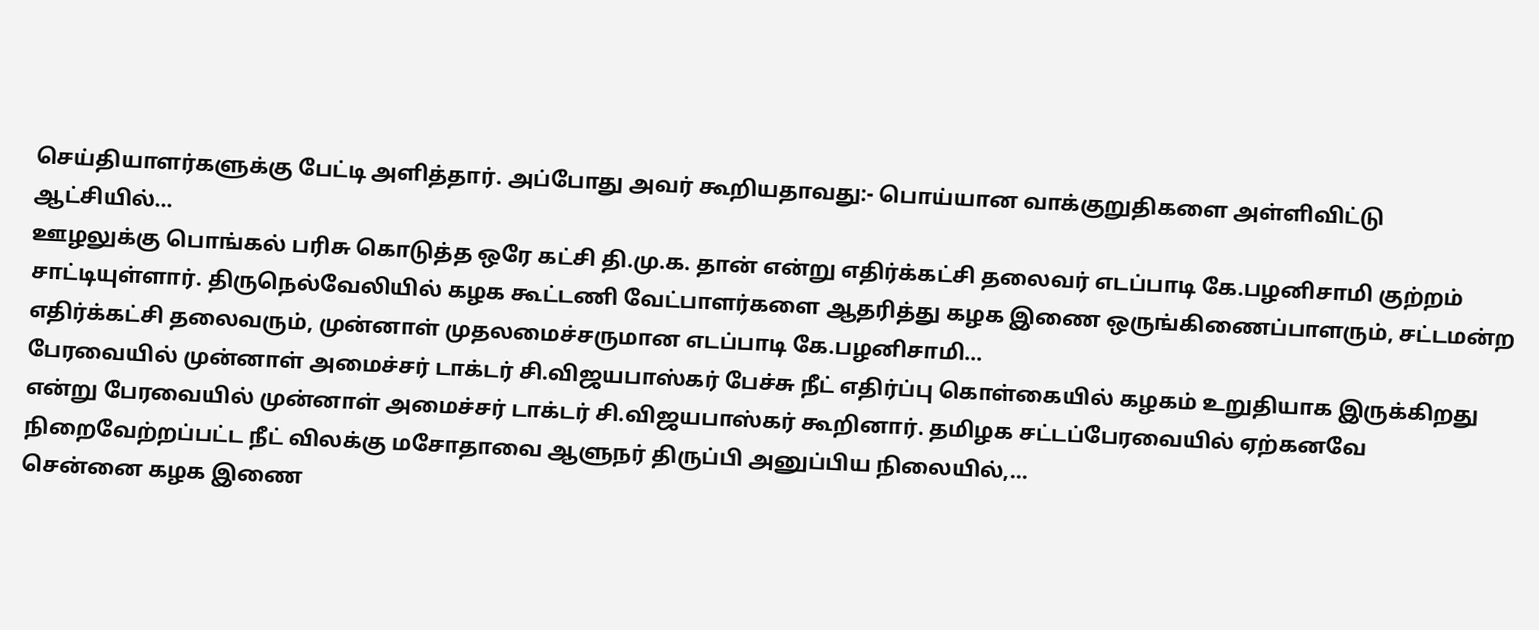செய்தியாளர்களுக்கு பேட்டி அளித்தார். அப்போது அவர் கூறியதாவது:- பொய்யான வாக்குறுதிகளை அள்ளிவிட்டு ஆட்சியில்...
ஊழலுக்கு பொங்கல் பரிசு கொடுத்த ஒரே கட்சி தி.மு.க. தான் என்று எதிர்க்கட்சி தலைவர் எடப்பாடி கே.பழனிசாமி குற்றம் சாட்டியுள்ளார். திருநெல்வேலியில் கழக கூட்டணி வேட்பாளர்களை ஆதரித்து கழக இணை ஒருங்கிணைப்பாளரும், சட்டமன்ற எதிர்க்கட்சி தலைவரும், முன்னாள் முதலமைச்சருமான எடப்பாடி கே.பழனிசாமி...
பேரவையில் முன்னாள் அமைச்சர் டாக்டர் சி.விஜயபாஸ்கர் பேச்சு நீட் எதிர்ப்பு கொள்கையில் கழகம் உறுதியாக இருக்கிறது என்று பேரவையில் முன்னாள் அமைச்சர் டாக்டர் சி.விஜயபாஸ்கர் கூறினார். தமிழக சட்டப்பேரவையில் ஏற்கனவே நிறைவேற்றப்பட்ட நீட் விலக்கு மசோதாவை ஆளுநர் திருப்பி அனுப்பிய நிலையில்,...
சென்னை கழக இணை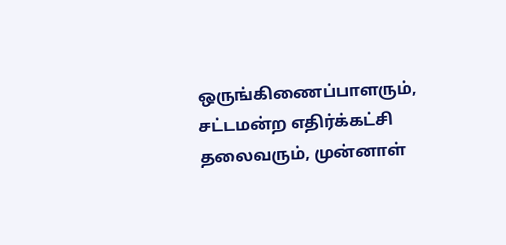ஒருங்கிணைப்பாளரும், சட்டமன்ற எதிர்க்கட்சி தலைவரும், முன்னாள்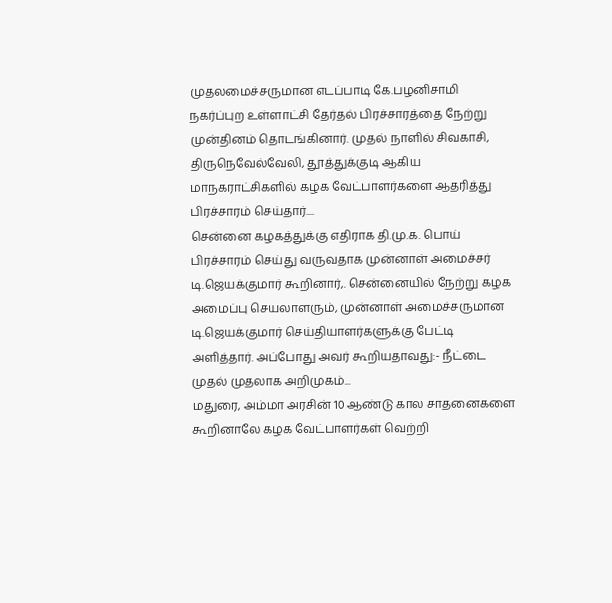முதலமைச்சருமான எடப்பாடி கே.பழனிசாமி நகர்ப்புற உள்ளாட்சி தேர்தல் பிரச்சாரத்தை நேற்று முன்தினம் தொடங்கினார். முதல் நாளில் சிவகாசி, திருநெவேல்வேலி, தூத்துக்குடி ஆகிய மாநகராட்சிகளில் கழக வேட்பாளர்களை ஆதரித்து பிரச்சாரம் செய்தார்....
சென்னை கழகத்துக்கு எதிராக தி.மு.க. பொய் பிரச்சாரம் செய்து வருவதாக முன்னாள் அமைச்சர் டி.ஜெயக்குமார் கூறினார்,. சென்னையில் நேற்று கழக அமைப்பு செயலாளரும், முன்னாள் அமைச்சருமான டி.ஜெயக்குமார் செய்தியாளர்களுக்கு பேட்டி அளித்தார். அப்போது அவர் கூறியதாவது:- நீட்டை முதல் முதலாக அறிமுகம்...
மதுரை, அம்மா அரசின் 10 ஆண்டு கால சாதனைகளை கூறினாலே கழக வேட்பாளர்கள் வெற்றி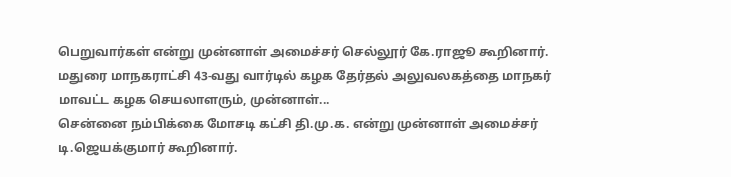பெறுவார்கள் என்று முன்னாள் அமைச்சர் செல்லூர் கே.ராஜூ கூறினார். மதுரை மாநகராட்சி 43-வது வார்டில் கழக தேர்தல் அலுவலகத்தை மாநகர் மாவட்ட கழக செயலாளரும், முன்னாள்...
சென்னை நம்பிக்கை மோசடி கட்சி தி.மு.க. என்று முன்னாள் அமைச்சர் டி.ஜெயக்குமார் கூறினார்.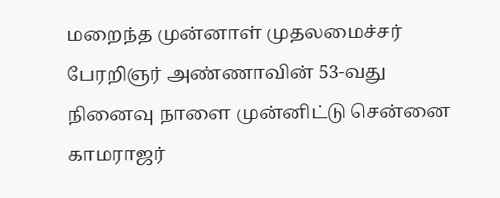மறைந்த முன்னாள் முதலமைச்சர் பேரறிஞர் அண்ணாவின் 53-வது நினைவு நாளை முன்னிட்டு சென்னை காமராஜர்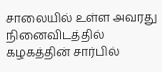சாலையில் உள்ள அவரது நினைவிடத்தில் கழகத்தின் சார்பில்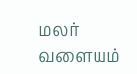மலர் வளையம்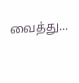வைத்து...